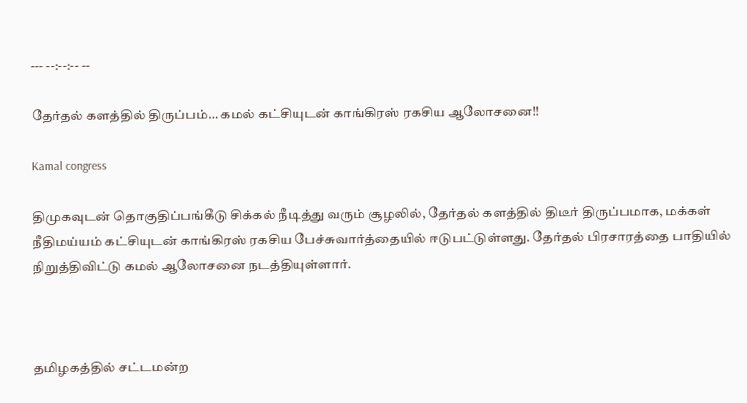--- --:--:-- --

தேர்தல் களத்தில் திருப்பம்… கமல் கட்சியுடன் காங்கிரஸ் ரகசிய ஆலோசனை!!

Kamal congress

திமுகவுடன் தொகுதிப்பங்கீடு சிக்கல் நீடித்து வரும் சூழலில், தேர்தல் களத்தில் திடீர் திருப்பமாக, மக்கள் நீதிமய்யம் கட்சியுடன் காங்கிரஸ் ரகசிய பேச்சுவார்த்தையில் ஈடுபட்டுள்ளது. தேர்தல் பிரசாரத்தை பாதியில் நிறுத்திவிட்டு கமல் ஆலோசனை நடத்தியுள்ளார்.



தமிழகத்தில் சட்டமன்ற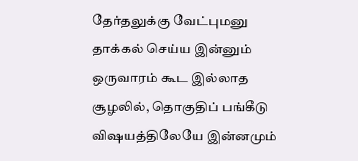தேர்தலுக்கு வேட்புமனு தாக்கல் செய்ய இன்னும் ஒருவாரம் கூட இல்லாத சூழலில், தொகுதிப் பங்கீடு விஷயத்திலேயே இன்னமும்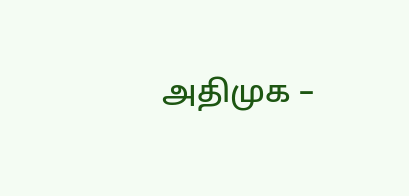அதிமுக –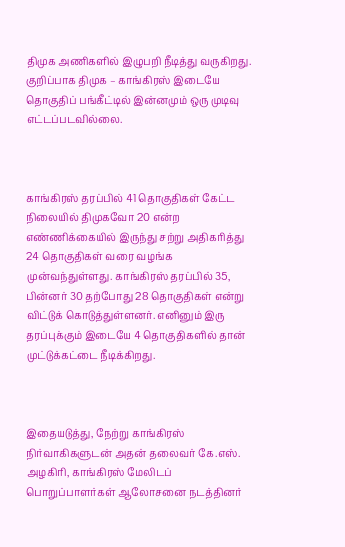திமுக அணிகளில் இழுபறி நீடித்து வருகிறது. குறிப்பாக திமுக – காங்கிரஸ் இடையே தொகுதிப் பங்கீட்டில் இன்னமும் ஒரு முடிவு எட்டப்படவில்லை.



காங்கிரஸ் தரப்பில் 41 தொகுதிகள் கேட்ட நிலையில் திமுகவோ 20 என்ற எண்ணிக்கையில் இருந்து சற்று அதிகரித்து 24 தொகுதிகள் வரை வழங்க முன்வந்துள்ளது. காங்கிரஸ் தரப்பில் 35, பின்னர் 30 தற்போது 28 தொகுதிகள் என்று விட்டுக் கொடுத்துள்ளனர். எனினும் இரு தரப்புக்கும் இடையே 4 தொகுதிகளில் தான் முட்டுக்கட்டை நீடிக்கிறது.



இதையடுத்து, நேற்று காங்கிரஸ் நிர்வாகிகளுடன் அதன் தலைவர் கே.எஸ். அழகிரி, காங்கிரஸ் மேலிடப் பொறுப்பாளர்கள் ஆலோசனை நடத்தினர்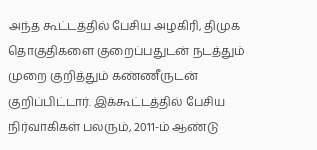அந்த கூட்டத்தில் பேசிய அழகிரி, திமுக தொகுதிகளை குறைப்பதுடன் நடத்தும் முறை குறித்தும் கண்ணீருடன் குறிப்பிட்டார். இக்கூட்டத்தில் பேசிய நிர்வாகிகள் பலரும், 2011-ம் ஆண்டு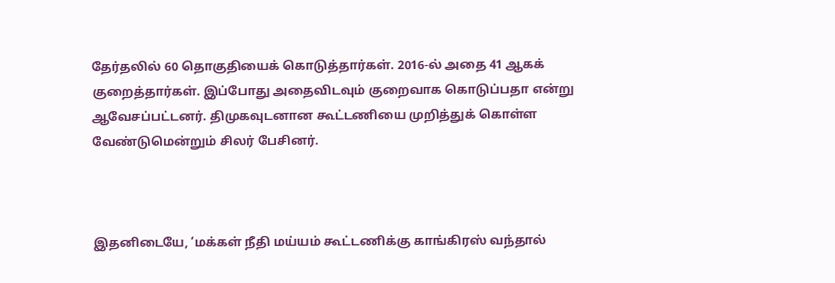தேர்தலில் 60 தொகுதியைக் கொடுத்தார்கள். 2016-ல் அதை 41 ஆகக் குறைத்தார்கள். இப்போது அதைவிடவும் குறைவாக கொடுப்பதா என்று ஆவேசப்பட்டனர். திமுகவுடனான கூட்டணியை முறித்துக் கொள்ள வேண்டுமென்றும் சிலர் பேசினர்.



இதனிடையே, ‘மக்கள் நீதி மய்யம் கூட்டணிக்கு காங்கிரஸ் வந்தால்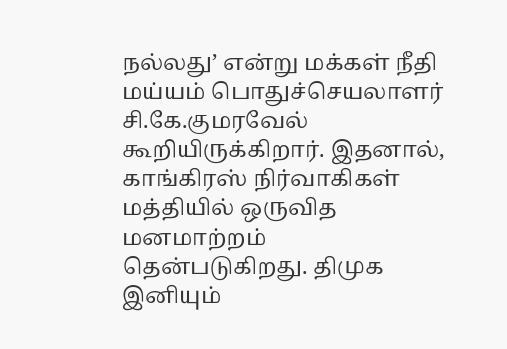நல்லது’ என்று மக்கள் நீதி மய்யம் பொதுச்செயலாளர் சி.கே.குமரவேல் கூறியிருக்கிறார். இதனால், காங்கிரஸ் நிர்வாகிகள் மத்தியில் ஒருவித மனமாற்றம் தென்படுகிறது. திமுக இனியும்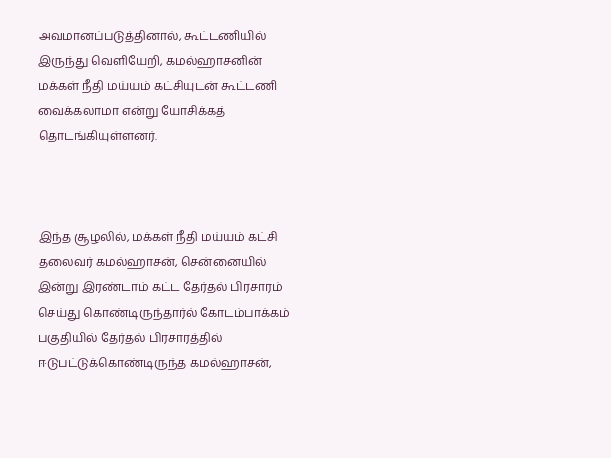அவமானப்படுத்தினால், கூட்டணியில் இருந்து வெளியேறி, கமல்ஹாசனின் மக்கள் நீதி மய்யம் கட்சியுடன் கூட்டணி வைக்கலாமா என்று யோசிக்கத் தொடங்கியுள்ளனர்.



இந்த சூழலில், மக்கள் நீதி மய்யம் கட்சி தலைவர் கமல்ஹாசன், சென்னையில் இன்று இரண்டாம் கட்ட தேர்தல் பிரசாரம் செய்து கொண்டிருந்தார்ல் கோடம்பாக்கம் பகுதியில் தேர்தல் பிரசாரத்தில் ஈடுபட்டுக்கொண்டிருந்த கமல்ஹாசன்,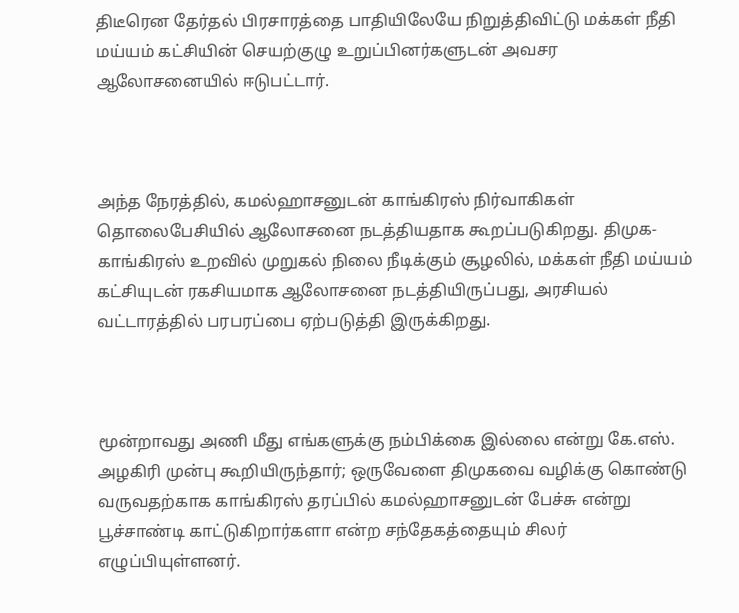திடீரென தேர்தல் பிரசாரத்தை பாதியிலேயே நிறுத்திவிட்டு மக்கள் நீதி மய்யம் கட்சியின் செயற்குழு உறுப்பினர்களுடன் அவசர ஆலோசனையில் ஈடுபட்டார்.



அந்த நேரத்தில், கமல்ஹாசனுடன் காங்கிரஸ் நிர்வாகிகள் தொலைபேசியில் ஆலோசனை நடத்தியதாக கூறப்படுகிறது. திமுக- காங்கிரஸ் உறவில் முறுகல் நிலை நீடிக்கும் சூழலில், மக்கள் நீதி மய்யம் கட்சியுடன் ரகசியமாக ஆலோசனை நடத்தியிருப்பது, அரசியல் வட்டாரத்தில் பரபரப்பை ஏற்படுத்தி இருக்கிறது.



மூன்றாவது அணி மீது எங்களுக்கு நம்பிக்கை இல்லை என்று கே.எஸ். அழகிரி முன்பு கூறியிருந்தார்; ஒருவேளை திமுகவை வழிக்கு கொண்டு வருவதற்காக காங்கிரஸ் தரப்பில் கமல்ஹாசனுடன் பேச்சு என்று பூச்சாண்டி காட்டுகிறார்களா என்ற சந்தேகத்தையும் சிலர் எழுப்பியுள்ளனர்.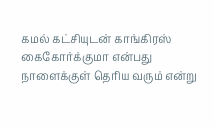கமல் கட்சியுடன் காங்கிரஸ் கைகோர்க்குமா என்பது நாளைக்குள் தெரிய வரும் என்று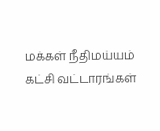மக்கள் நீதிமய்யம் கட்சி வட்டாரங்கள்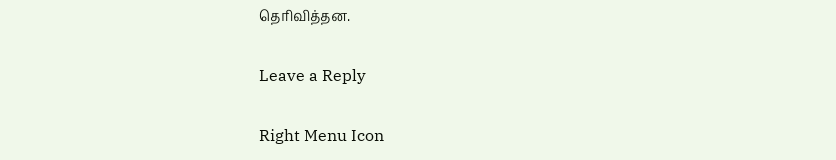தெரிவித்தன.

Leave a Reply

Right Menu Icon